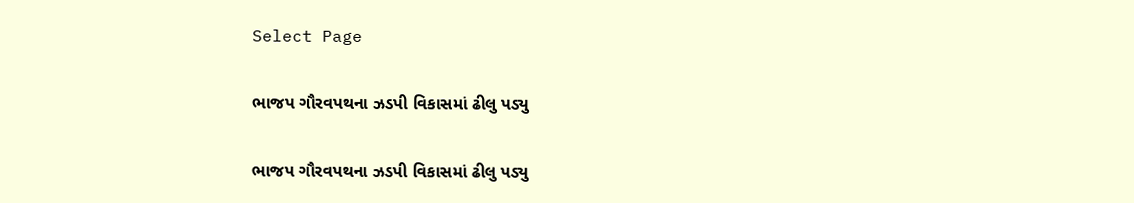Select Page

ભાજપ ગૌરવપથના ઝડપી વિકાસમાં ઢીલુ પડ્યુ

ભાજપ ગૌરવપથના ઝડપી વિકાસમાં ઢીલુ પડ્યુ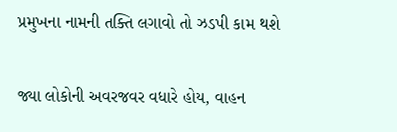પ્રમુખના નામની તક્તિ લગાવો તો ઝડપી કામ થશે

જ્યા લોકોની અવરજવર વધારે હોય, વાહન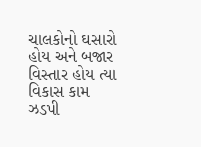ચાલકોનો ઘસારો હોય અને બજાર વિસ્તાર હોય ત્યા વિકાસ કામ ઝડપી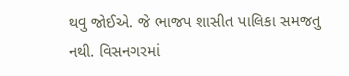થવુ જોઈએ. જે ભાજપ શાસીત પાલિકા સમજતુ નથી. વિસનગરમાં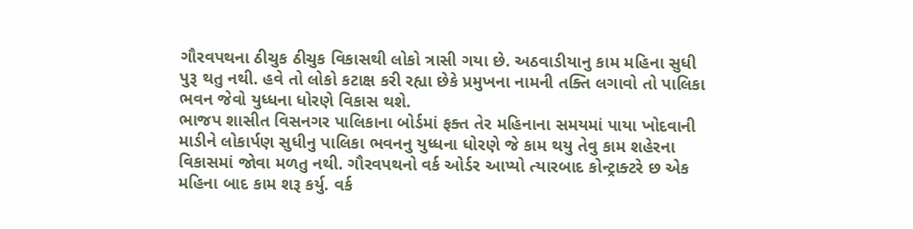ગૌરવપથના ઠીચુક ઠીચુક વિકાસથી લોકો ત્રાસી ગયા છે. અઠવાડીયાનુ કામ મહિના સુધી પુરૂ થતુ નથી. હવે તો લોકો કટાક્ષ કરી રહ્યા છેકે પ્રમુખના નામની તક્તિ લગાવો તો પાલિકા ભવન જેવો યુધ્ધના ધોરણે વિકાસ થશે.
ભાજપ શાસીત વિસનગર પાલિકાના બોર્ડમાં ફક્ત તેર મહિનાના સમયમાં પાયા ખોદવાની માડીને લોકાર્પણ સુધીનુ પાલિકા ભવનનુ યુધ્ધના ધોરણે જે કામ થયુ તેવુ કામ શહેરના વિકાસમાં જોવા મળતુ નથી. ગૌરવપથનો વર્ક ઓર્ડર આપ્યો ત્યારબાદ કોન્ટ્રાક્ટરે છ એક મહિના બાદ કામ શરૂ કર્યુ. વર્ક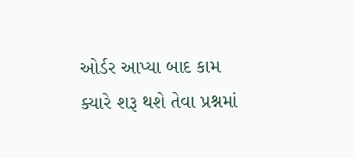ઓર્ડર આપ્યા બાદ કામ ક્યારે શરૂ થશે તેવા પ્રશ્નમાં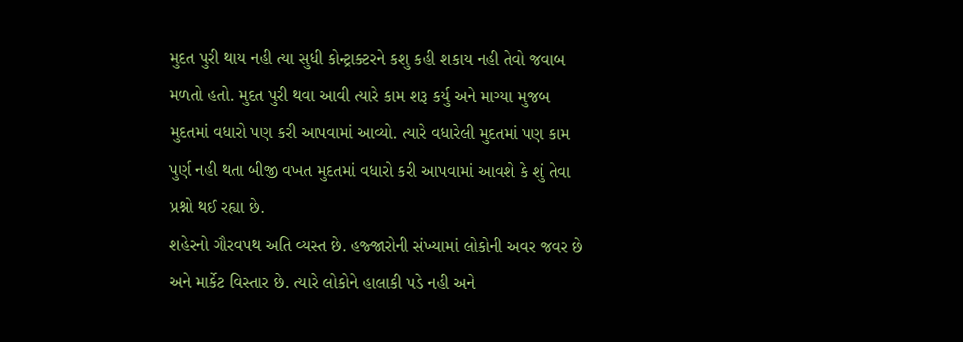મુદત પુરી થાય નહી ત્યા સુધી કોન્ટ્રાક્ટરને કશુ કહી શકાય નહી તેવો જવાબ મળતો હતો. મુદત પુરી થવા આવી ત્યારે કામ શરૂ કર્યુ અને માગ્યા મુજબ મુદતમાં વધારો પણ કરી આપવામાં આવ્યો. ત્યારે વધારેલી મુદતમાં પણ કામ પુર્ણ નહી થતા બીજી વખત મુદતમાં વધારો કરી આપવામાં આવશે કે શું તેવા પ્રશ્નો થઈ રહ્યા છે.
શહેરનો ગૌરવપથ અતિ વ્યસ્ત છે. હજ્જારોની સંખ્યામાં લોકોની અવર જવર છે અને માર્કેટ વિસ્તાર છે. ત્યારે લોકોને હાલાકી પડે નહી અને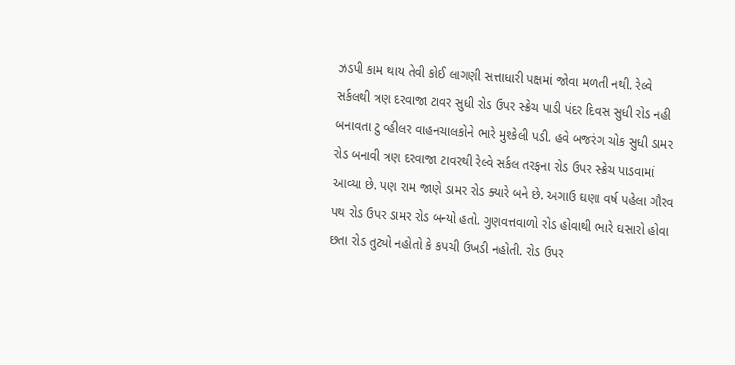ઝડપી કામ થાય તેવી કોઈ લાગણી સત્તાધારી પક્ષમાં જોવા મળતી નથી. રેલ્વે સર્કલથી ત્રણ દરવાજા ટાવર સુધી રોડ ઉપર સ્ક્રેચ પાડી પંદર દિવસ સુધી રોડ નહી બનાવતા ટુ વ્હીલર વાહનચાલકોને ભારે મુશ્કેલી પડી. હવે બજરંગ ચોક સુધી ડામર રોડ બનાવી ત્રણ દરવાજા ટાવરથી રેલ્વે સર્કલ તરફના રોડ ઉપર સ્ક્રેચ પાડવામાં આવ્યા છે. પણ રામ જાણે ડામર રોડ ક્યારે બને છે. અગાઉ ઘણા વર્ષ પહેલા ગૌરવ પથ રોડ ઉપર ડામર રોડ બન્યો હતો. ગુણવત્તવાળો રોડ હોવાથી ભારે ઘસારો હોવા છતા રોડ તુટ્યો નહોતો કે કપચી ઉખડી નહોતી. રોડ ઉપર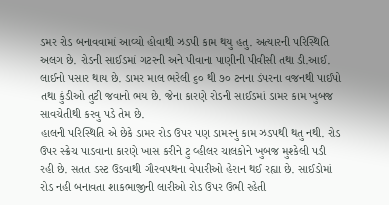ડમર રોડ બનાવવામાં આવ્યો હોવાથી ઝડપી કામ થયુ હતુ. અત્યારની પરિસ્થિતિ અલગ છે. રોડની સાઈડમાં ગટરની અને પીવાના પાણીની પીવીસી તથા ડી.આઈ. લાઈનો પસાર થાય છે. ડામર માલ ભરેલી ૬૦ થી ૭૦ ટનના ડંપરના વજનથી પાઈપો તથા કુંડીઓ તુટી જવાનો ભય છે. જેના કારણે રોડની સાઈડમાં ડામર કામ ખુબજ સાવચેતીથી કરવુ પડે તેમ છે.
હાલની પરિસ્થિતિ એ છેકે ડામર રોડ ઉપર પણ ડામરનુ કામ ઝડપથી થતુ નથી. રોડ ઉપર સ્ક્રેચ પાડવાના કારણે ખાસ કરીને ટુ વ્હીલર ચાલકોને ખુબજ મુશ્કેલી પડી રહી છે. સતત ડસ્ટ ઉડવાથી ગૌરવપથના વેપારીઓ હેરાન થઈ રહ્યા છે. સાઈડોમાં રોડ નહી બનાવતા શાકભાજીની લારીઓ રોડ ઉપર ઉભી રહેતી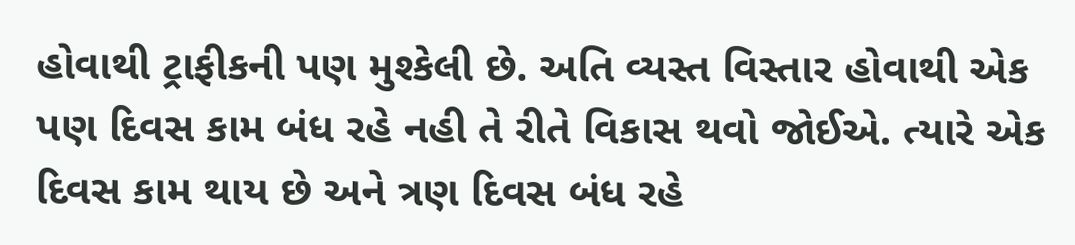હોવાથી ટ્રાફીકની પણ મુશ્કેલી છે. અતિ વ્યસ્ત વિસ્તાર હોવાથી એક પણ દિવસ કામ બંધ રહે નહી તે રીતે વિકાસ થવો જોઈએ. ત્યારે એક દિવસ કામ થાય છે અને ત્રણ દિવસ બંધ રહે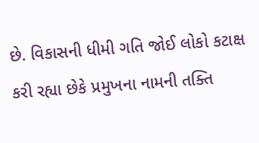છે. વિકાસની ધીમી ગતિ જોઈ લોકો કટાક્ષ કરી રહ્યા છેકે પ્રમુખના નામની તક્તિ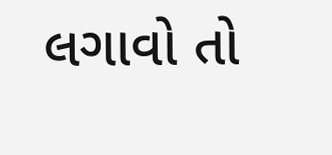લગાવો તો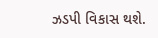ઝડપી વિકાસ થશે.